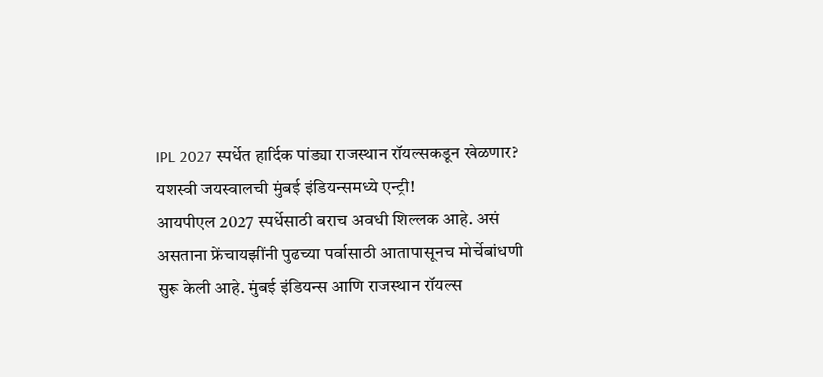IPL 2027 स्पर्धेत हार्दिक पांड्या राजस्थान रॉयल्सकडून खेळणार? यशस्वी जयस्वालची मुंबई इंडियन्समध्ये एन्ट्री!
आयपीएल 2027 स्पर्धेसाठी बराच अवधी शिल्लक आहे. असं असताना फ्रेंचायझींनी पुढच्या पर्वासाठी आतापासूनच मोर्चेबांधणी सुरू केली आहे. मुंबई इंडियन्स आणि राजस्थान रॉयल्स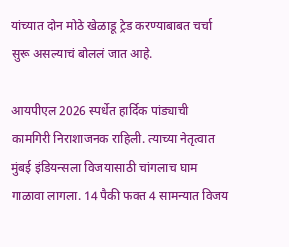यांच्यात दोन मोठे खेळाडू ट्रेड करण्याबाबत चर्चा सुरू असल्याचं बोललं जात आहे.

आयपीएल 2026 स्पर्धेत हार्दिक पांड्याची कामगिरी निराशाजनक राहिली. त्याच्या नेतृत्वात मुंबई इंडियन्सला विजयासाठी चांगलाच घाम गाळावा लागला. 14 पैकी फक्त 4 सामन्यात विजय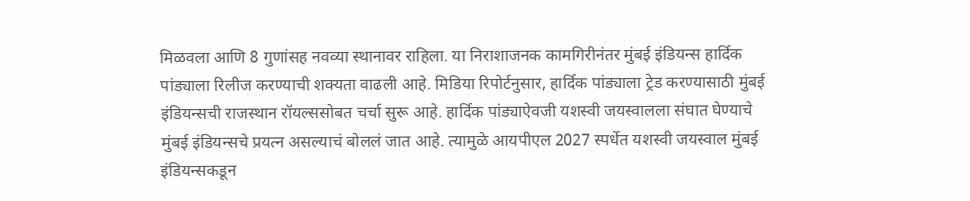मिळवला आणि 8 गुणांसह नवव्या स्थानावर राहिला. या निराशाजनक कामगिरीनंतर मुंबई इंडियन्स हार्दिक पांड्याला रिलीज करण्याची शक्यता वाढली आहे. मिडिया रिपोर्टनुसार, हार्दिक पांड्याला ट्रेड करण्यासाठी मुंबई इंडियन्सची राजस्थान रॉयल्ससोबत चर्चा सुरू आहे. हार्दिक पांड्याऐवजी यशस्वी जयस्वालला संघात घेण्याचे मुंबई इंडियन्सचे प्रयत्न असल्याचं बोललं जात आहे. त्यामुळे आयपीएल 2027 स्पर्धेत यशस्वी जयस्वाल मुंबई इंडियन्सकडून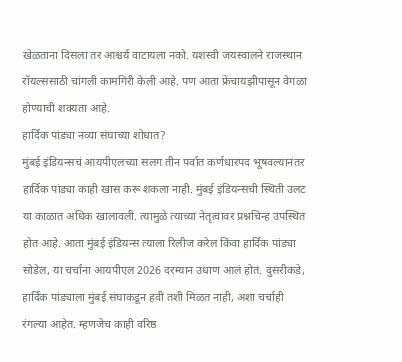खेळताना दिसला तर आश्चर्य वाटायला नको. यशस्वी जयस्वालने राजस्थान रॉयल्ससाठी चांगली कामगिरी केली आहे. पण आता फ्रेंचायझीपासून वेगळा होण्याची शक्यता आहे.
हार्दिक पांड्या नव्या संघाच्या शोधात?
मुंबई इंडियन्सचं आयपीएलच्या सलग तीन पर्वात कर्णधारपद भूषवल्यानंतर हार्दिक पांड्या काही खास करू शकला नाही. मुंबई इंडियन्सची स्थिती उलट या काळात अधिक खालावली. त्यामुळे त्याच्या नेतृत्वावर प्रश्नचिन्ह उपस्थित होत आहे. आता मुंबई इंडियन्स त्याला रिलीज करेल किंवा हार्दिक पांड्या सोडेल, या चर्चांना आयपीएल 2026 दरम्यान उधाण आलं होतं. दुसरीकडे, हार्दिक पांड्याला मुंबई संघाकडून हवी तशी मिळत नाही, अशा चर्चाही रंगल्या आहेत. म्हणजेच काही वरिष्ठ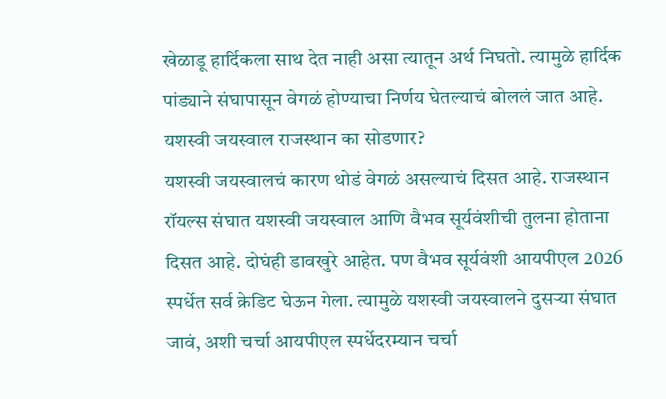खेळाडू हार्दिकला साथ देत नाही असा त्यातून अर्थ निघतो. त्यामुळे हार्दिक पांड्याने संघापासून वेगळं होण्याचा निर्णय घेतल्याचं बोललं जात आहे.
यशस्वी जयस्वाल राजस्थान का सोडणार?
यशस्वी जयस्वालचं कारण थोडं वेगळं असल्याचं दिसत आहे. राजस्थान रॉयल्स संघात यशस्वी जयस्वाल आणि वैभव सूर्यवंशीची तुलना होताना दिसत आहे. दोघंही डावखुरे आहेत. पण वैभव सूर्यवंशी आयपीएल 2026 स्पर्धेत सर्व क्रेडिट घेऊन गेला. त्यामुळे यशस्वी जयस्वालने दुसऱ्या संघात जावं, अशी चर्चा आयपीएल स्पर्धेदरम्यान चर्चा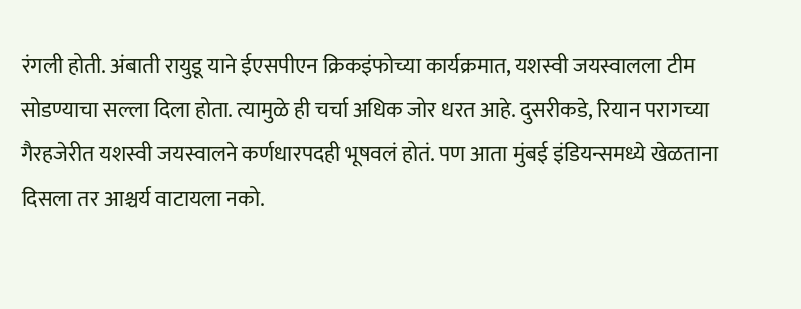रंगली होती. अंबाती रायुडू याने ईएसपीएन क्रिकइंफोच्या कार्यक्रमात, यशस्वी जयस्वालला टीम सोडण्याचा सल्ला दिला होता. त्यामुळे ही चर्चा अधिक जोर धरत आहे. दुसरीकडे, रियान परागच्या गैरहजेरीत यशस्वी जयस्वालने कर्णधारपदही भूषवलं होतं. पण आता मुंबई इंडियन्समध्ये खेळताना दिसला तर आश्चर्य वाटायला नको.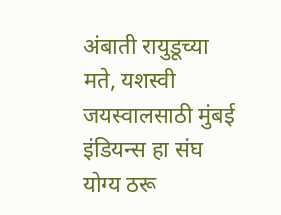अंबाती रायुडूच्या मते, यशस्वी जयस्वालसाठी मुंबई इंडियन्स हा संघ योग्य ठरू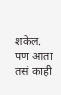शकेल. पण आता तसं काही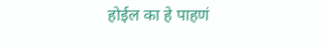होईल का हे पाहणं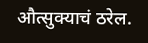औत्सुक्याचं ठरेल.